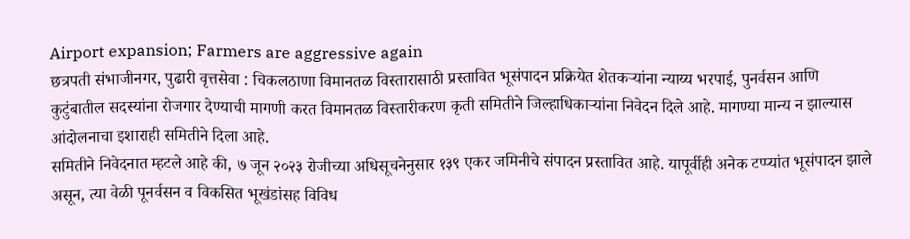Airport expansion; Farmers are aggressive again
छत्रपती संभाजीनगर, पुढारी वृत्तसेवा : चिकलठाणा विमानतळ विस्तारासाठी प्रस्तावित भूसंपादन प्रक्रियेत शेतकऱ्यांना न्याय्य भरपाई, पुनर्वसन आणि कुटुंबातील सदस्यांना रोजगार देण्याची मागणी करत विमानतळ विस्तारीकरण कृती समितीने जिल्हाधिकाऱ्यांना निवेदन दिले आहे. मागण्या मान्य न झाल्यास आंदोलनाचा इशाराही समितीने दिला आहे.
समितीने निवेदनात म्हटले आहे की, ७ जून २०२३ रोजीच्या अधिसूचनेनुसार १३९ एकर जमिनीचे संपादन प्रस्तावित आहे. यापूर्वीही अनेक टप्प्यांत भूसंपादन झाले असून, त्या वेळी पूनर्वसन व विकसित भूखंडांसह विविध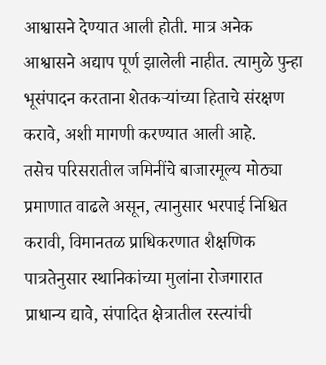आश्वासने देण्यात आली होती. मात्र अनेक आश्वासने अद्याप पूर्ण झालेली नाहीत. त्यामुळे पुन्हा भूसंपादन करताना शेतकऱ्यांच्या हिताचे संरक्षण करावे, अशी मागणी करण्यात आली आहे.
तसेच परिसरातील जमिनींचे बाजारमूल्य मोठ्या प्रमाणात वाढले असून, त्यानुसार भरपाई निश्चित करावी, विमानतळ प्राधिकरणात शैक्षणिक पात्रतेनुसार स्थानिकांच्या मुलांना रोजगारात प्राधान्य द्यावे, संपादित क्षेत्रातील रस्त्यांची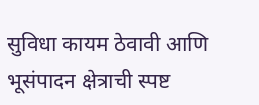सुविधा कायम ठेवावी आणि भूसंपादन क्षेत्राची स्पष्ट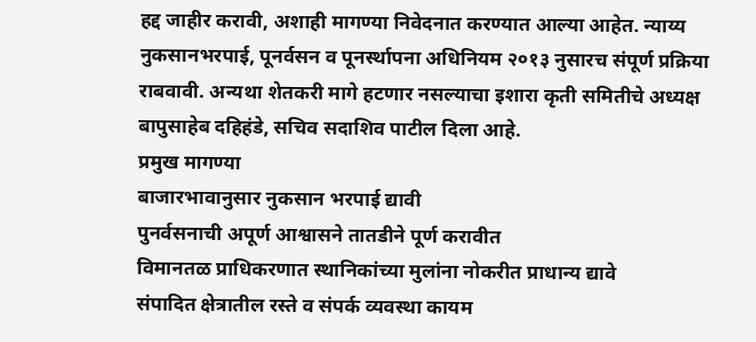हद्द जाहीर करावी, अशाही मागण्या निवेदनात करण्यात आल्या आहेत. न्याय्य नुकसानभरपाई, पूनर्वसन व पूनर्स्थापना अधिनियम २०१३ नुसारच संपूर्ण प्रक्रिया राबवावी. अन्यथा शेतकरी मागे हटणार नसल्याचा इशारा कृती समितीचे अध्यक्ष बापुसाहेब दहिहंडे, सचिव सदाशिव पाटील दिला आहे.
प्रमुख मागण्या
बाजारभावानुसार नुकसान भरपाई द्यावी
पुनर्वसनाची अपूर्ण आश्वासने तातडीने पूर्ण करावीत
विमानतळ प्राधिकरणात स्थानिकांच्या मुलांना नोकरीत प्राधान्य द्यावे
संपादित क्षेत्रातील रस्ते व संपर्क व्यवस्था कायम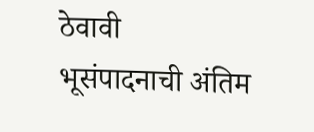ठेवावी
भूसंपादनाची अंतिम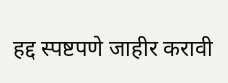हद्द स्पष्टपणे जाहीर करावी